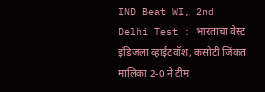IND Beat WI, 2nd Delhi Test : भारताचा वेस्ट इंडिजला व्हाईटवॉश, कसोटी जिंकत मालिका 2-0 ने टीम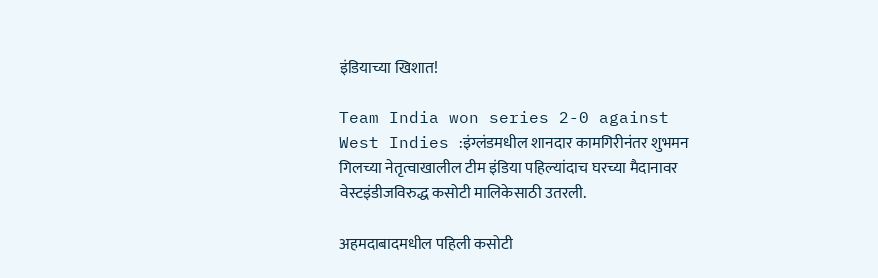इंडियाच्या खिशात!

Team India won series 2-0 against West Indies :इंग्लंडमधील शानदार कामगिरीनंतर शुभमन गिलच्या नेतृत्वाखालील टीम इंडिया पहिल्यांदाच घरच्या मैदानावर वेस्टइंडीजविरुद्ध कसोटी मालिकेसाठी उतरली.

अहमदाबादमधील पहिली कसोटी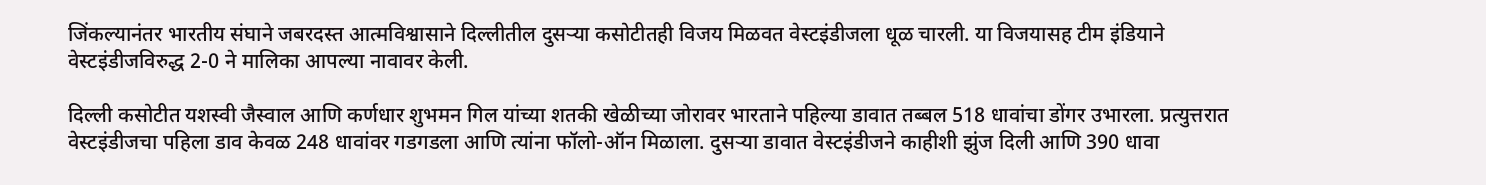जिंकल्यानंतर भारतीय संघाने जबरदस्त आत्मविश्वासाने दिल्लीतील दुसऱ्या कसोटीतही विजय मिळवत वेस्टइंडीजला धूळ चारली. या विजयासह टीम इंडियाने वेस्टइंडीजविरुद्ध 2-0 ने मालिका आपल्या नावावर केली.

दिल्ली कसोटीत यशस्वी जैस्वाल आणि कर्णधार शुभमन गिल यांच्या शतकी खेळीच्या जोरावर भारताने पहिल्या डावात तब्बल 518 धावांचा डोंगर उभारला. प्रत्युत्तरात वेस्टइंडीजचा पहिला डाव केवळ 248 धावांवर गडगडला आणि त्यांना फॉलो-ऑन मिळाला. दुसऱ्या डावात वेस्टइंडीजने काहीशी झुंज दिली आणि 390 धावा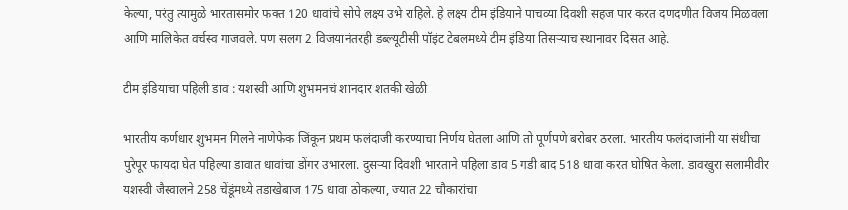केल्या, परंतु त्यामुळे भारतासमोर फक्त 120 धावांचे सोपे लक्ष्य उभे राहिले. हे लक्ष्य टीम इंडियाने पाचव्या दिवशी सहज पार करत दणदणीत विजय मिळवला आणि मालिकेत वर्चस्व गाजवले. पण सलग 2 विजयानंतरही डब्ल्यूटीसी पॉइंट टेबलमध्ये टीम इंडिया तिसऱ्याच स्थानावर दिसत आहे.

टीम इंडियाचा पहिली डाव : यशस्वी आणि शुभमनचं शानदार शतकी खेळी

भारतीय कर्णधार शुभमन गिलने नाणेफेक जिंकून प्रथम फलंदाजी करण्याचा निर्णय घेतला आणि तो पूर्णपणे बरोबर ठरला. भारतीय फलंदाजांनी या संधीचा पुरेपूर फायदा घेत पहिल्या डावात धावांचा डोंगर उभारला. दुसऱ्या दिवशी भारताने पहिला डाव 5 गडी बाद 518 धावा करत घोषित केला. डावखुरा सलामीवीर यशस्वी जैस्वालने 258 चेंडूंमध्ये तडाखेबाज 175 धावा ठोकल्या, ज्यात 22 चौकारांचा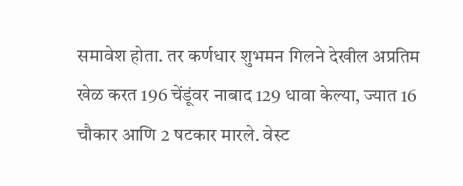समावेश होता. तर कर्णधार शुभमन गिलने देखील अप्रतिम खेळ करत 196 चेंडूंवर नाबाद 129 धावा केल्या, ज्यात 16 चौकार आणि 2 षटकार मारले. वेस्ट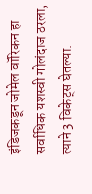इंडिजकडून जोमेल वॉरिकन हा सर्वाधिक यशस्वी गोलंदाज ठरला, त्याने 3 विकेट्स घेतल्या.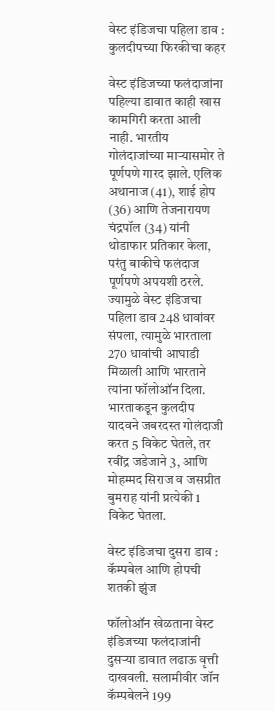वेस्ट इंडिजचा पहिला डाव : कुलदीपच्या फिरकीचा कहर

वेस्ट इंडिजच्या फलंदाजांना पहिल्या डावात काही खास कामगिरी करता आली नाही. भारतीय गोलंदाजांच्या माऱ्यासमोर ते पूर्णपणे गारद झाले. एलिक अथानाज (41), शाई होप (36) आणि तेजनारायण चंद्रपॉल (34) यांनी थोडाफार प्रतिकार केला, परंतु बाकीचे फलंदाज पूर्णपणे अपयशी ठरले. ज्यामुळे वेस्ट इंडिजचा पहिला डाव 248 धावांवर संपला, त्यामुळे भारताला 270 धावांची आघाडी मिळाली आणि भारताने त्यांना फॉलोऑन दिला. भारताकडून कुलदीप यादवने जबरदस्त गोलंदाजी करत 5 विकेट घेतले, तर रवींद्र जडेजाने 3, आणि मोहम्मद सिराज व जसप्रीत बुमराह यांनी प्रत्येकी 1 विकेट घेतला.

वेस्ट इंडिजचा दुसरा डाव : कॅम्पबेल आणि होपची शतकी झुंज

फॉलोऑन खेळताना वेस्ट इंडिजच्या फलंदाजांनी दुसऱ्या डावात लढाऊ वृत्ती दाखवली. सलामीवीर जॉन कॅम्पबेलने 199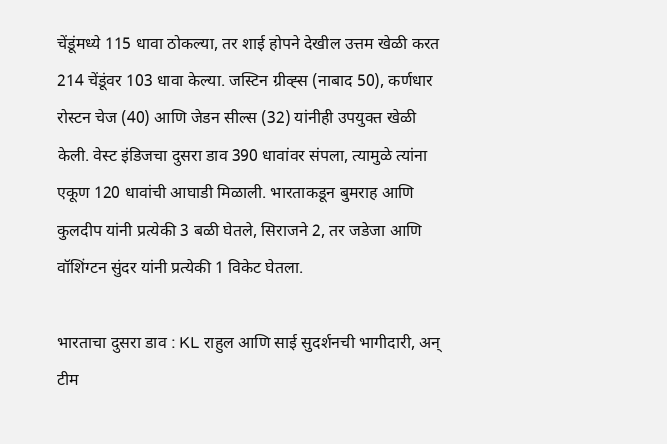चेंडूंमध्ये 115 धावा ठोकल्या, तर शाई होपने देखील उत्तम खेळी करत 214 चेंडूंवर 103 धावा केल्या. जस्टिन ग्रीव्ह्स (नाबाद 50), कर्णधार रोस्टन चेज (40) आणि जेडन सील्स (32) यांनीही उपयुक्त खेळी केली. वेस्ट इंडिजचा दुसरा डाव 390 धावांवर संपला, त्यामुळे त्यांना एकूण 120 धावांची आघाडी मिळाली. भारताकडून बुमराह आणि कुलदीप यांनी प्रत्येकी 3 बळी घेतले, सिराजने 2, तर जडेजा आणि वॉशिंग्टन सुंदर यांनी प्रत्येकी 1 विकेट घेतला.

भारताचा दुसरा डाव : KL राहुल आणि साई सुदर्शनची भागीदारी, अन् टीम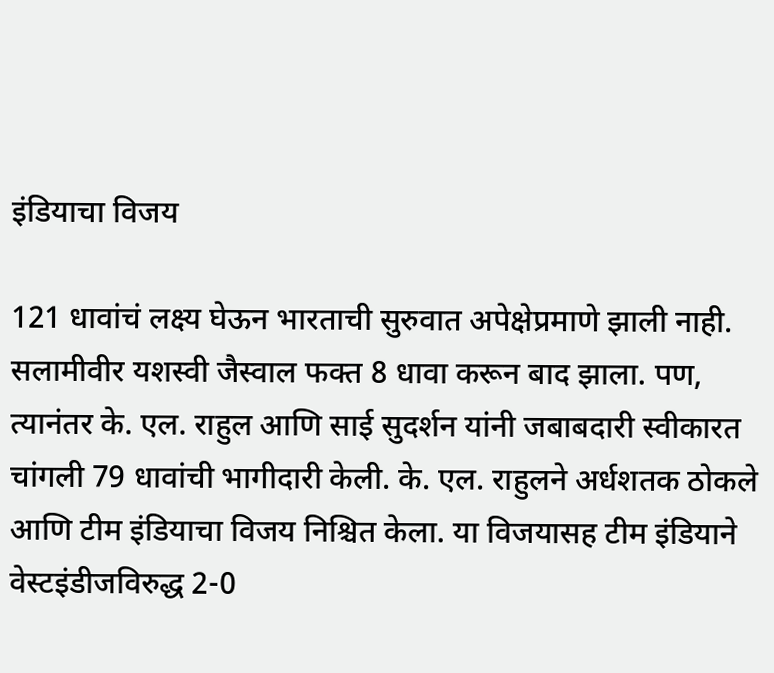इंडियाचा विजय

121 धावांचं लक्ष्य घेऊन भारताची सुरुवात अपेक्षेप्रमाणे झाली नाही. सलामीवीर यशस्वी जैस्वाल फक्त 8 धावा करून बाद झाला. पण, त्यानंतर के. एल. राहुल आणि साई सुदर्शन यांनी जबाबदारी स्वीकारत चांगली 79 धावांची भागीदारी केली. के. एल. राहुलने अर्धशतक ठोकले आणि टीम इंडियाचा विजय निश्चित केला. या विजयासह टीम इंडियाने वेस्टइंडीजविरुद्ध 2-0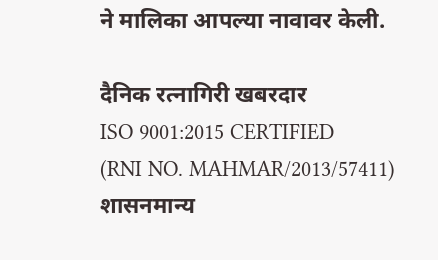ने मालिका आपल्या नावावर केली.

दैनिक रत्नागिरी खबरदार
ISO 9001:2015 CERTIFIED
(RNI NO. MAHMAR/2013/57411)
शासनमान्य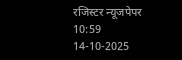रजिस्टर न्यूजपेपर
10:59 14-10-2025